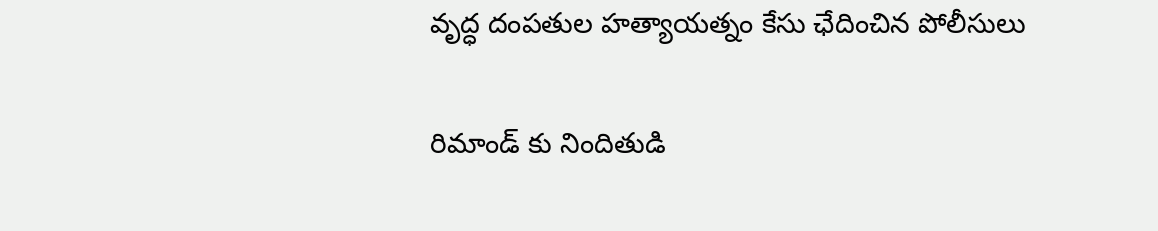వృద్ధ దంపతుల హత్యాయత్నం కేసు ఛేదించిన పోలీసులు

రిమాండ్ కు నిందితుడి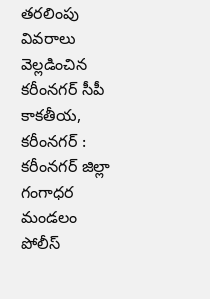త‌ర‌లింపు వివ‌రాలు వెల్ల‌డించిన క‌రీంన‌గ‌ర్ సీపీ కాకతీయ, కరీంనగర్ : క‌రీంన‌గ‌ర్ జిల్లా గంగాధర మండ‌లం పోలీస్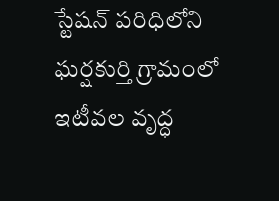స్టేషన్ పరిధిలోని ఘర్షకుర్తి గ్రామంలో ఇటీవ‌ల వృద్ధ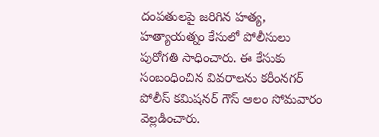దంపతులపై జ‌రిగిన‌ హత్య, హత్యాయత్నం కేసులో పోలీసులు పురోగతి సాధించారు. ఈ కేసుకు సంబంధించిన వివ‌రాల‌ను క‌రీంన‌గ‌ర్ పోలీస్ క‌మిష‌న‌ర్ గౌస్ ఆలం సోమ‌వారం వెల్ల‌డించారు.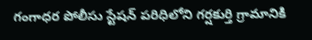గంగాధర పోలీసు స్టేషన్ పరిధిలోని గర్షకుర్తి గ్రామానికి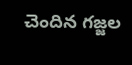చెందిన గజ్జల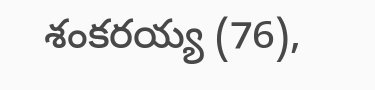శంకరయ్య (76),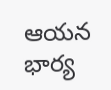ఆయన భార్య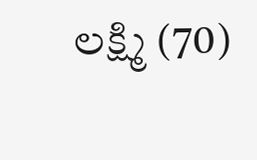లక్ష్మి (70)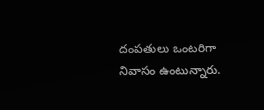దంపతులు ఒంటరిగా నివాసం ఉంటున్నారు.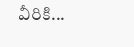వీరికి...